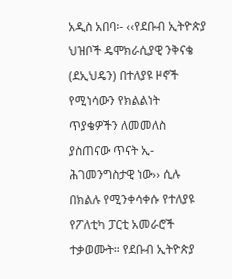አዲስ አበባ፡- ‹‹የደቡብ ኢትዮጵያ ህዝቦች ዴሞክራሲያዊ ንቅናቄ (ደኢህዴን) በተለያዩ ዞኖች የሚነሳውን የክልልነት ጥያቄዎችን ለመመለስ ያስጠናው ጥናት ኢ-ሕገመንግስታዊ ነው›› ሲሉ በክልሉ የሚንቀሳቀሱ የተለያዩ የፖለቲካ ፓርቲ አመራሮች ተቃወሙት። የደቡብ ኢትዮጵያ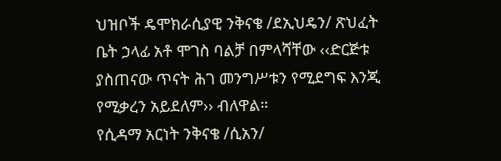ህዝቦች ዴሞክራሲያዊ ንቅናቄ /ደኢህዴን/ ጽህፈት ቤት ኃላፊ አቶ ሞገስ ባልቻ በምላሻቸው ‹‹ድርጅቱ ያስጠናው ጥናት ሕገ መንግሥቱን የሚደግፍ እንጂ የሚቃረን አይደለም›› ብለዋል።
የሲዳማ አርነት ንቅናቄ /ሲአን/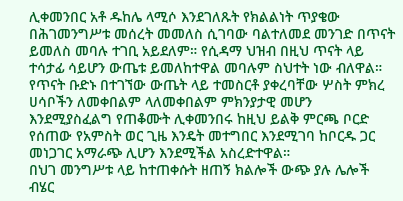ሊቀመንበር አቶ ዱከሌ ላሚሶ እንደገለጹት የክልልነት ጥያቄው በሕገመንግሥቱ መሰረት መመለስ ሲገባው ባልተለመደ መንገድ በጥናት ይመለስ መባሉ ተገቢ አይደለም። የሲዳማ ህዝብ በዚህ ጥናት ላይ ተሳታፊ ሳይሆን ውጤቱ ይመለከተዋል መባሉም ስህተት ነው ብለዋል።
የጥናት ቡድኑ በተገኘው ውጤት ላይ ተመስርቶ ያቀረባቸው ሦስት ምክረ ሀሳቦችን ለመቀበልም ላለመቀበልም ምክንያታዊ መሆን እንደሚያስፈልግ የጠቆሙት ሊቀመንበሩ ከዚህ ይልቅ ምርጫ ቦርድ የሰጠው የአምስት ወር ጊዜ እንዴት መተግበር እንደሚገባ ከቦርዱ ጋር መነጋገር አማራጭ ሊሆን እንደሚችል አስረድተዋል።
በህገ መንግሥቱ ላይ ከተጠቀሱት ዘጠኝ ክልሎች ውጭ ያሉ ሌሎች ብሄር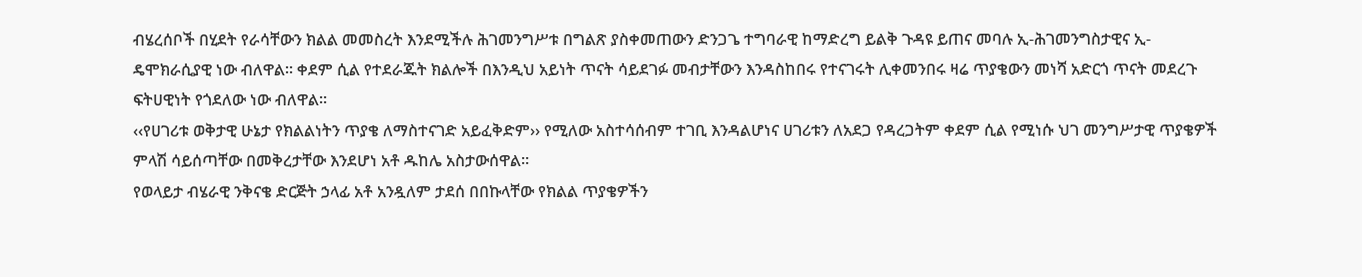ብሄረሰቦች በሂደት የራሳቸውን ክልል መመስረት እንደሚችሉ ሕገመንግሥቱ በግልጽ ያስቀመጠውን ድንጋጌ ተግባራዊ ከማድረግ ይልቅ ጉዳዩ ይጠና መባሉ ኢ-ሕገመንግስታዊና ኢ-ዴሞክራሲያዊ ነው ብለዋል። ቀደም ሲል የተደራጁት ክልሎች በእንዲህ አይነት ጥናት ሳይደገፉ መብታቸውን እንዳስከበሩ የተናገሩት ሊቀመንበሩ ዛሬ ጥያቄውን መነሻ አድርጎ ጥናት መደረጉ ፍትሀዊነት የጎደለው ነው ብለዋል።
‹‹የሀገሪቱ ወቅታዊ ሁኔታ የክልልነትን ጥያቄ ለማስተናገድ አይፈቅድም›› የሚለው አስተሳሰብም ተገቢ እንዳልሆነና ሀገሪቱን ለአደጋ የዳረጋትም ቀደም ሲል የሚነሱ ህገ መንግሥታዊ ጥያቄዎች ምላሽ ሳይሰጣቸው በመቅረታቸው እንደሆነ አቶ ዱከሌ አስታውሰዋል።
የወላይታ ብሄራዊ ንቅናቄ ድርጅት ኃላፊ አቶ አንዷለም ታደሰ በበኩላቸው የክልል ጥያቄዎችን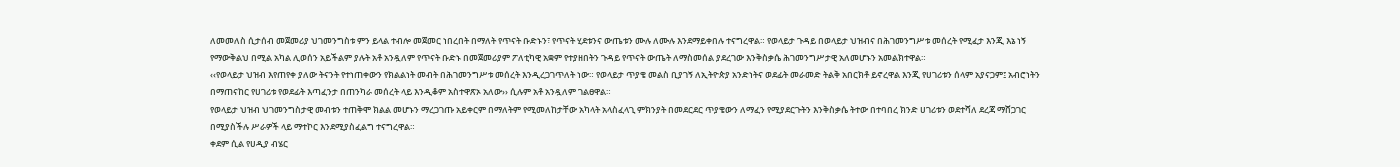ለመመለስ ሲታሰብ መጀመሪያ ህገመንግስቱ ምን ይላል ተብሎ መጀመር ነበረበት በማለት የጥናት ቡድኑን፣ የጥናት ሂደቱንና ውጤቱን ሙሉ ለሙሉ እንደማይቀበሉ ተናግረዋል። የወላይታ ጉዳይ በወላይታ ህዝብና በሕገመንግሥቱ መሰረት የሚፈታ እንጂ እኔ ነኝ የማውቅልህ በሚል አካል ሊወሰን አይችልም ያሉት አቶ አንዷለም የጥናት ቡድኑ በመጀመሪያም ፖለቲካዊ አቋም የተያዘበትን ጉዳይ የጥናት ውጤት ለማስመሰል ያደረገው እንቅስቃሴ ሕገመንግሥታዊ አለመሆኑን አመልክተዋል።
‹‹የወላይታ ህዝብ እየጠየቀ ያለው ትናንት የተነጠቀውን የክልልነት መብት በሕገመንግሥቱ መሰረት እንዲረጋገጥለት ነው። የወላይታ ጥያቄ መልስ ቢያገኝ ለኢትዮጵያ አንድነትና ወደፊት መራመድ ትልቅ አበርክቶ ይኖረዋል እንጂ የሀገሪቱን ሰላም አያናጋም፤ አብሮነትን በማጠናከር የሀገሪቱ የወደፊት እጣፈንታ በጠንካራ መሰረት ላይ እንዲቆም አስተዋጽኦ አለው›› ሲሉም አቶ አንዷለም ገልፀዋል።
የወላይታ ህዝብ ህገመንግስታዊ መብቱን ተጠቅሞ ክልል መሆኑን ማረጋገጡ አይቀርም በማለትም የሚመለከታቸው አካላት አላስፈላጊ ምክንያት በመደርደር ጥያቄውን ለማፈን የሚያደርጉትን እንቅስቃሴ ትተው በተባበረ ክንድ ሀገሪቱን ወደተሻለ ደረጃ ማሸጋገር በሚያስችሉ ሥራዎች ላይ ማተኮር እንደሚያስፈልግ ተናግረዋል።
ቀደም ሲል የሀዲያ ብሄር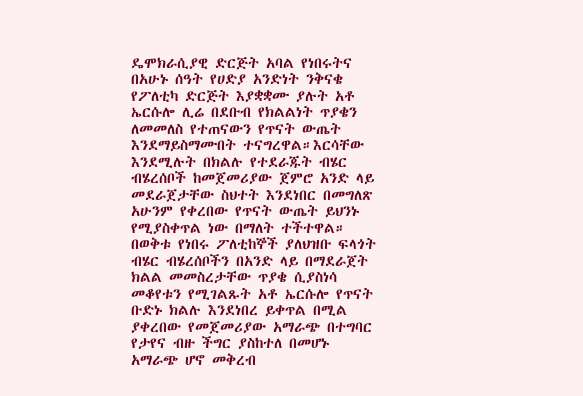ዴሞክራሲያዊ ድርጅት አባል የነበሩትና በአሁኑ ሰዓት የሀድያ አንድነት ንቅናቄ የፖለቲካ ድርጅት እያቋቋሙ ያሉት አቶ ኤርሱሎ ሊሬ በደቡብ የክልልነት ጥያቄን ለመመለስ የተጠናውን የጥናት ውጤት እንደማይስማሙበት ተናግረዋል።እርሳቸው እንደሚሉት በክልሉ የተደራጁት ብሄር ብሄረሰቦች ከመጀመሪያው ጀምሮ አንድ ላይ መደራጀታቸው ስህተት እንደነበር በመግለጽ አሁንም የቀረበው የጥናት ውጤት ይህንኑ የሚያስቀጥል ነው በማለት ተችተዋል።
በወቅቱ የነበሩ ፖለቲከኞች ያለህዝቡ ፍላጎት ብሄር ብሄረሰቦችን በአንድ ላይ በማደራጀት ክልል መመስረታቸው ጥያቄ ሲያስነሳ መቆየቱን የሚገልጹት አቶ ኤርሱሎ የጥናት ቡድኑ ክልሉ እንደነበረ ይቀጥል በሚል ያቀረበው የመጀመሪያው አማራጭ በተግባር የታየና ብዙ ችግር ያስከተለ በመሆኑ አማራጭ ሆኖ መቅረብ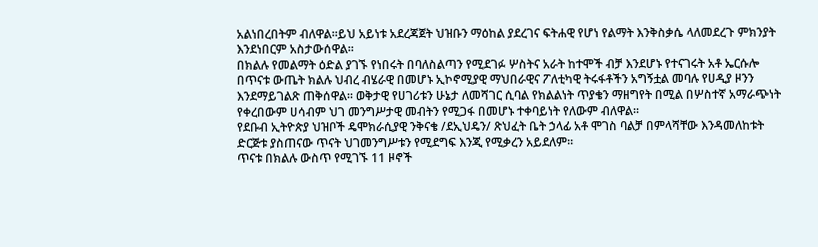አልነበረበትም ብለዋል።ይህ አይነቱ አደረጃጀት ህዝቡን ማዕከል ያደረገና ፍትሐዊ የሆነ የልማት እንቅስቃሴ ላለመደረጉ ምክንያት እንደነበርም አስታውሰዋል።
በክልሉ የመልማት ዕድል ያገኙ የነበሩት በባለስልጣን የሚደገፉ ሦስትና አራት ከተሞች ብቻ እንደሆኑ የተናገሩት አቶ ኤርሱሎ በጥናቱ ውጤት ክልሉ ህብረ ብሄራዊ በመሆኑ ኢኮኖሚያዊ ማህበራዊና ፖለቲካዊ ትሩፋቶችን አግኝቷል መባሉ የሀዲያ ዞንን እንደማይገልጽ ጠቅሰዋል። ወቅታዊ የሀገሪቱን ሁኔታ ለመሻገር ሲባል የክልልነት ጥያቄን ማዘግየት በሚል በሦስተኛ አማራጭነት የቀረበውም ሀሳብም ህገ መንግሥታዊ መብትን የሚጋፋ በመሆኑ ተቀባይነት የለውም ብለዋል።
የደቡብ ኢትዮጵያ ህዝቦች ዴሞክራሲያዊ ንቅናቄ /ደኢህዴን/ ጽህፈት ቤት ኃላፊ አቶ ሞገስ ባልቻ በምላሻቸው እንዳመለከቱት ድርጅቱ ያስጠናው ጥናት ህገመንግሥቱን የሚደግፍ እንጂ የሚቃረን አይደለም።
ጥናቱ በክልሉ ውስጥ የሚገኙ 11 ዞኖች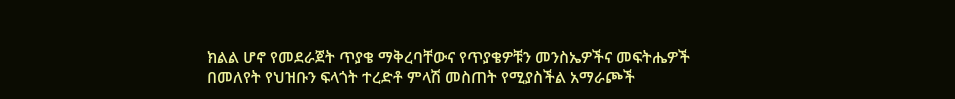ክልል ሆኖ የመደራጀት ጥያቄ ማቅረባቸውና የጥያቄዎቹን መንስኤዎችና መፍትሔዎች በመለየት የህዝቡን ፍላጎት ተረድቶ ምላሽ መስጠት የሚያስችል አማራጮች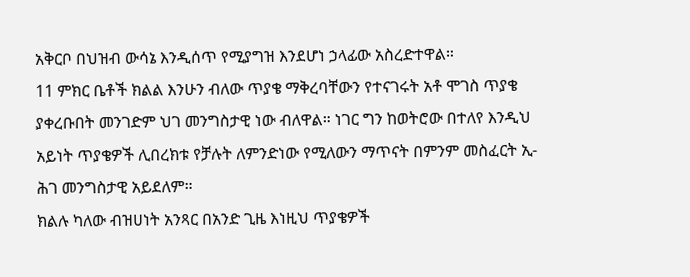አቅርቦ በህዝብ ውሳኔ እንዲሰጥ የሚያግዝ እንደሆነ ኃላፊው አስረድተዋል።
11 ምክር ቤቶች ክልል እንሁን ብለው ጥያቄ ማቅረባቸውን የተናገሩት አቶ ሞገስ ጥያቄ ያቀረቡበት መንገድም ህገ መንግስታዊ ነው ብለዋል። ነገር ግን ከወትሮው በተለየ እንዲህ አይነት ጥያቄዎች ሊበረክቱ የቻሉት ለምንድነው የሚለውን ማጥናት በምንም መስፈርት ኢ-ሕገ መንግስታዊ አይደለም።
ክልሉ ካለው ብዝሀነት አንጻር በአንድ ጊዜ እነዚህ ጥያቄዎች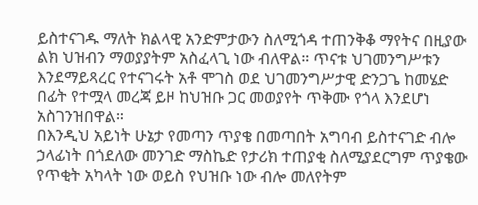ይስተናገዱ ማለት ክልላዊ አንድምታውን ስለሚጎዳ ተጠንቅቆ ማየትና በዚያው ልክ ህዝብን ማወያያትም አስፈላጊ ነው ብለዋል። ጥናቱ ህገመንግሥቱን እንደማይጻረር የተናገሩት አቶ ሞገስ ወደ ህገመንግሥታዊ ድንጋጌ ከመሄድ በፊት የተሟላ መረጃ ይዞ ከህዝቡ ጋር መወያየት ጥቅሙ የጎላ እንደሆነ አስገንዝበዋል።
በእንዲህ አይነት ሁኔታ የመጣን ጥያቄ በመጣበት አግባብ ይስተናገድ ብሎ ኃላፊነት በጎደለው መንገድ ማስኬድ የታሪክ ተጠያቂ ስለሚያደርግም ጥያቄው የጥቂት አካላት ነው ወይስ የህዝቡ ነው ብሎ መለየትም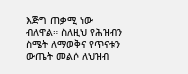እጅግ ጠቃሚ ነው ብለዋል። ስለዚህ የሕዝብን ስሜት ለማወቅና የጥናቱን ውጤት መልሶ ለህዝብ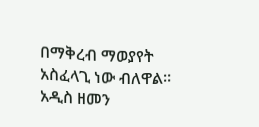በማቅረብ ማወያየት አስፈላጊ ነው ብለዋል።
አዲስ ዘመን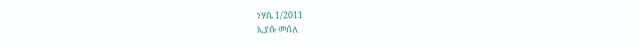ነሃሴ 1/2011
ኢያሱ መሰለ